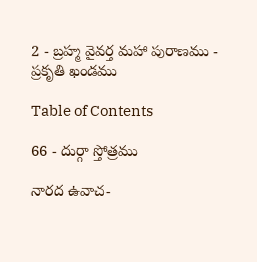2 - బ్రహ్మ వైవర్త మహా పురాణము - ప్రకృతి ఖండము

Table of Contents

66 - దుర్గా స్తోత్రము

నారద ఉవాచ-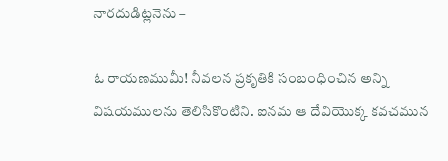నారదుడిట్లనెను –

ఓ రాయణముమీ! నీవలన ప్రకృతికి సంబంధించిన అన్ని విషయములను తెలిసికొంటిని. ఐనమ ఆ దేవియొక్క కవచమున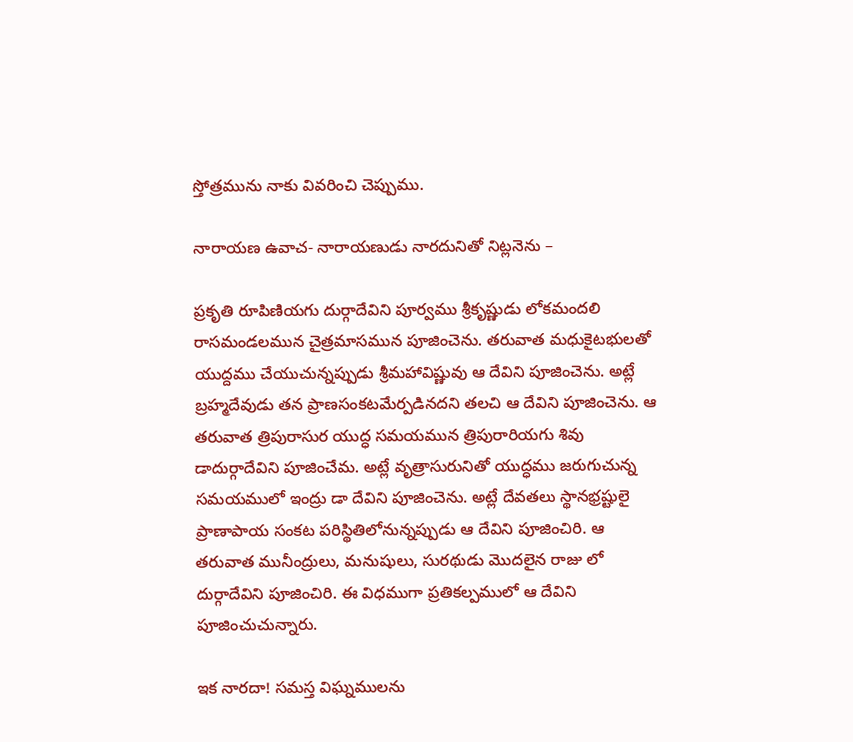స్తోత్రమును నాకు వివరించి చెప్పుము.

నారాయణ ఉవాచ- నారాయణుడు నారదునితో నిట్లనెను –

ప్రకృతి రూపిణియగు దుర్గాదేవిని పూర్వము శ్రీకృష్ణుడు లోకమందలి రాసమండలమున చైత్రమాసమున పూజించెను. తరువాత మధుకైటభులతో యుద్దము చేయుచున్నప్పుడు శ్రీమహావిష్ణువు ఆ దేవిని పూజించెను. అట్లే బ్రహ్మదేవుడు తన ప్రాణసంకటమేర్పడినదని తలచి ఆ దేవిని పూజించెను. ఆ తరువాత త్రిపురాసుర యుద్ధ సమయమున త్రిపురారియగు శివు డాదుర్గాదేవిని పూజించేమ. అట్లే వృత్రాసురునితో యుద్ధము జరుగుచున్న సమయములో ఇంద్రు డా దేవిని పూజించెను. అట్లే దేవతలు స్థానభ్రష్టులై ప్రాణాపాయ సంకట పరిస్థితిలోనున్నప్పుడు ఆ దేవిని పూజించిరి. ఆ తరువాత మునీంద్రులు, మనుషులు, సురథుడు మొదలైన రాజు లో దుర్గాదేవిని పూజించిరి. ఈ విధముగా ప్రతికల్పములో ఆ దేవిని పూజించుచున్నారు.

ఇక నారదా! సమస్త విఘ్నములను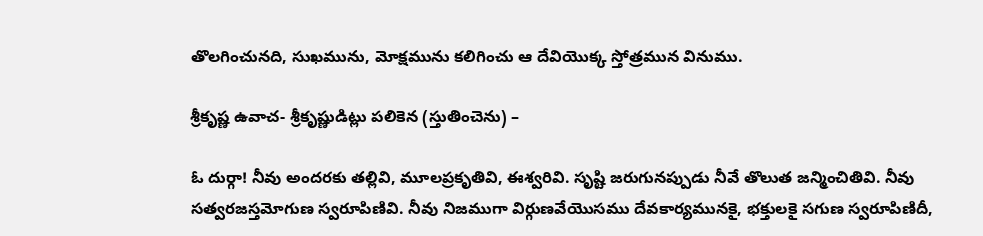తొలగించునది, సుఖమును, మోక్షమును కలిగించు ఆ దేవియొక్క స్తోత్రమున వినుము.

శ్రీకృష్ణ ఉవాచ- శ్రీకృష్ణుడిట్లు పలికెన (స్తుతించెను) –

ఓ దుర్గా! నీవు అందరకు తల్లివి, మూలప్రకృతివి, ఈశ్వరివి. సృష్టి జరుగునప్పుడు నీవే తొలుత జన్మించితివి. నీవు సత్వరజస్తమోగుణ స్వరూపిణివి. నీవు నిజముగా విర్గుణవేయొసము దేవకార్యమునకై, భక్తులకై సగుణ స్వరూపిణిదీ,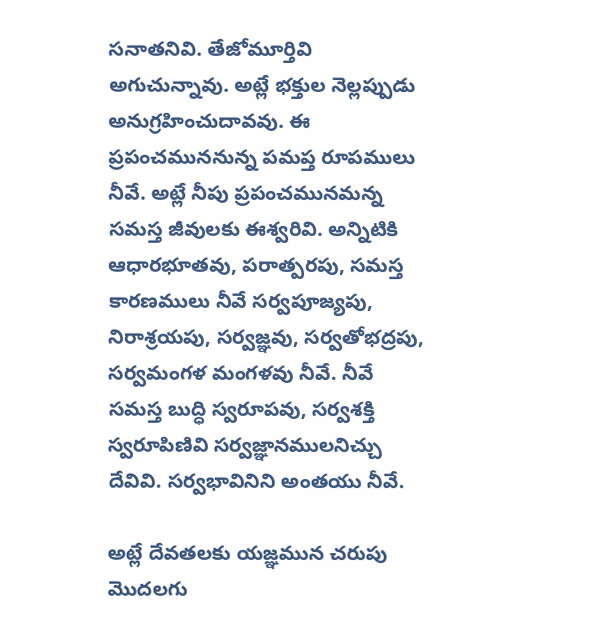సనాతనివి. తేజోమూర్తివి అగుచున్నావు. అట్లే భక్తుల నెల్లప్పుడు అనుగ్రహించుదావవు. ఈ ప్రపంచముననున్న పమప్త రూపములు నీవే. అట్లే నీపు ప్రపంచమునమన్న సమస్త జీవులకు ఈశ్వరివి. అన్నిటికి ఆధారభూతవు, పరాత్పరపు, సమస్త కారణములు నీవే సర్వపూజ్యపు, నిరాశ్రయపు, సర్వజ్ఞవు, సర్వతోభద్రపు, సర్వమంగళ మంగళవు నీవే. నీవే సమస్త బుద్ధి స్వరూపవు, సర్వశక్తి స్వరూపిణివి సర్వజ్ఞానములనిచ్చు దేవివి. సర్వభావినిని అంతయు నీవే.

అట్లే దేవతలకు యజ్ఞమున చరుపు మొదలగు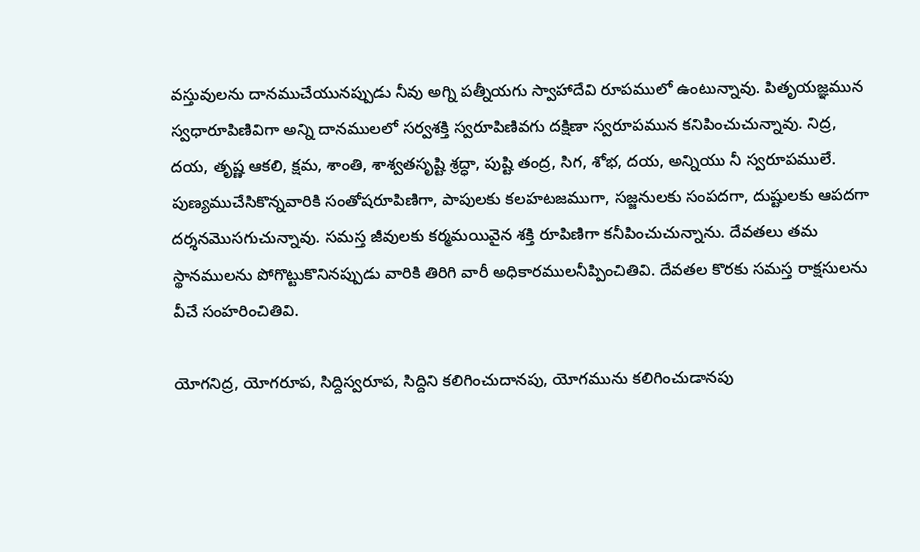వస్తువులను దానముచేయునప్పుడు నీవు అగ్ని పత్నీయగు స్వాహాదేవి రూపములో ఉంటున్నావు. పితృయజ్ఞమున స్వధారూపిణివిగా అన్ని దానములలో సర్వశక్తి స్వరూపిణివగు దక్షిణా స్వరూపమున కనిపించుచున్నావు. నిద్ర, దయ, తృష్ణ ఆకలి, క్షమ, శాంతి, శాశ్వతసృష్టి శ్రద్ధా, పుష్టి తంద్ర, సిగ, శోభ, దయ, అన్నియు నీ స్వరూపములే. పుణ్యముచేసికొన్నవారికి సంతోషరూపిణిగా, పాపులకు కలహటజముగా, సజ్జనులకు సంపదగా, దుష్టులకు ఆపదగా దర్శనమొసగుచున్నావు. సమస్త జీవులకు కర్మమయివైన శక్తి రూపిణిగా కనీపించుచున్నాను. దేవతలు తమ స్థానములను పోగొట్టుకొనినప్పుడు వారికి తిరిగి వారీ అధికారములనీప్పించితివి. దేవతల కొరకు సమస్త రాక్షసులను వీచే సంహరించితివి.

యోగనిద్ర, యోగరూప, సిద్దిస్వరూప, సిద్దిని కలిగించుదానపు, యోగమును కలిగించుడానపు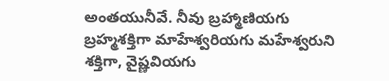అంతయునీవే. నీవు బ్రహ్మాణియగు బ్రహ్మశక్తిగా మాహేశ్వరియగు మహేశ్వరుని శక్తిగా, వైష్ణవియగు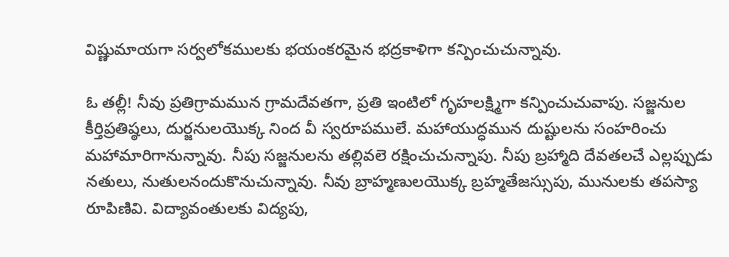విష్ణుమాయగా సర్వలోకములకు భయంకరమైన భద్రకాళిగా కన్పించుచున్నావు.

ఓ తల్లీ! నీవు ప్రతిగ్రామమున గ్రామదేవతగా, ప్రతి ఇంటిలో గృహలక్ష్మిగా కన్పించుచువాపు. సజ్జనుల కీర్తిప్రతిష్ఠలు, దుర్జనులయొక్క నింద వీ స్వరూపములే. మహాయుద్ధమున దుష్టులను సంహరించు మహామారిగానున్నావు. నీపు సజ్జనులను తల్లివలె రక్షించుచున్నాపు. నీపు బ్రహ్మాది దేవతలచే ఎల్లప్పుడు నతులు, నుతులనందుకొనుచున్నావు. నీవు బ్రాహ్మణులయొక్క బ్రహ్మతేజస్సుపు, మునులకు తపస్యా రూపిణివి. విద్యావంతులకు విద్యపు,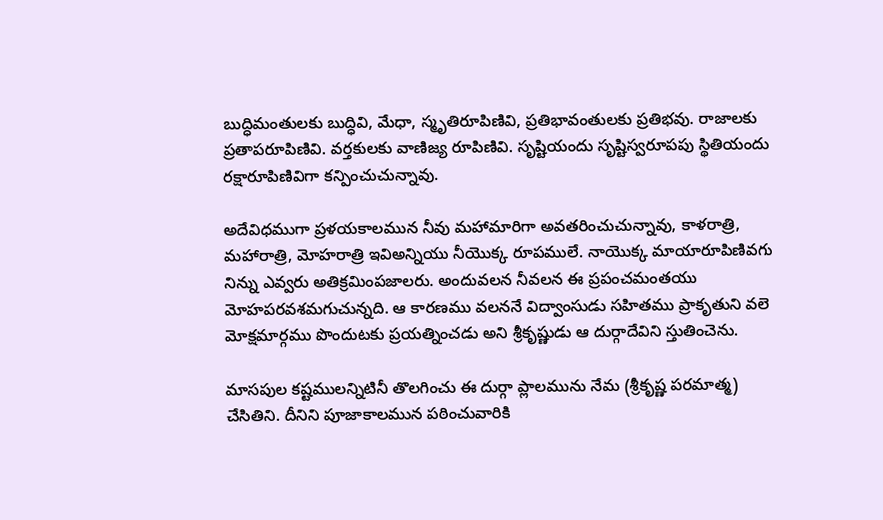బుద్ధిమంతులకు బుద్ధివి, మేధా, స్మృతిరూపిణివి, ప్రతిభావంతులకు ప్రతిభవు. రాజాలకు ప్రతాపరూపిణివి. వర్తకులకు వాణిజ్య రూపిణివి. సృష్టియందు సృష్టిస్వరూపపు స్థితియందు రక్షారూపిణివిగా కన్పించుచున్నావు.

అదేవిధముగా ప్రళయకాలమున నీవు మహామారిగా అవతరించుచున్నావు, కాళరాత్రి, మహారాత్రి, మోహరాత్రి ఇవిఅన్నియు నీయొక్క రూపములే. నాయొక్క మాయారూపిణివగు నిన్ను ఎవ్వరు అతిక్రమింపజాలరు. అందువలన నీవలన ఈ ప్రపంచమంతయు మోహపరవశమగుచున్నది. ఆ కారణము వలననే విద్వాంసుడు సహితము ప్రాకృతుని వలె మోక్షమార్గము పొందుటకు ప్రయత్నించడు అని శ్రీకృష్ణుడు ఆ దుర్గాదేవిని స్తుతించెను.

మాసపుల కష్టములన్నిటినీ తొలగించు ఈ దుర్గా ప్లాలమును నేమ (శ్రీకృష్ణ పరమాత్మ) చేసితిని. దీనిని పూజాకాలమున పఠించువారికి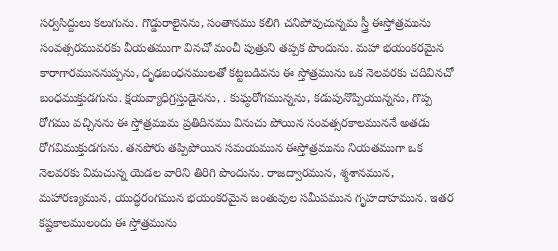సర్వసిద్దులు కలుగును. గొడ్డురాలైనను, సంతానము కలిగి చనిపోవుచున్నమ స్త్రీ ఈస్తోత్రమును సంవత్సరమువరకు వీయతముగా వినచో మంచీ పుత్రుని తప్పక పొందును. మహా భయంకరమైన కారాగారముననుప్పను, దృఢబంధనములతో కట్టబడివను ఈ స్తోత్రమును ఒక నెలవరకు చదివినచో బంధముక్తుడగును. క్షయవ్యాధిగ్రస్తుడైనను, . కుఘ్ఠరోగమున్నను, కడుపునొప్పియున్నను, గొప్ప రోగము వచ్చినను ఈ స్తోత్రముమ ప్రతిదినము వినుచు పోయిన సంవత్సరకాలముననే అతడు రోగవిముక్తుడగును. తనపోరు తప్పిపోయిన సమయమున ఈస్తోత్రమును నియతముగా ఒక నెలవరకు విమచున్న యెడల వారిని తిరిగి పొందును. రాజద్వారమున, శ్మశానమున, మహారణ్యమున, యుద్ధరంగమున భయంకరమైన జంతువుల సమీపమున గృహదాహమున. ఇతర కష్టకాలములందు ఈ స్తోత్రమును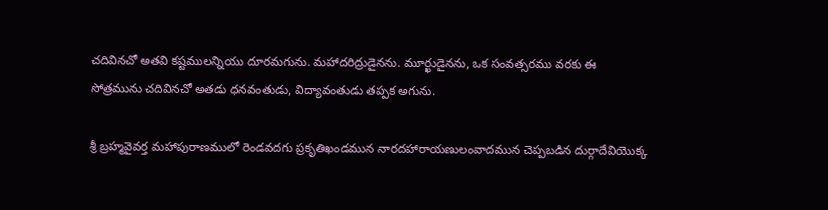చదివినచో అతవి కష్టములన్నియు దూరమగును. మహాదరిద్రుడైనను. మూర్ఖుడైనను, ఒక సంవత్సరము వరకు ఈ సోత్రమును చదివినచో అతడు ధనవంతుడు, విద్యావంతుడు తప్పక అగును.

శ్రీ బ్రహ్మవైవర్త మహాపురాణములో రెండవదగు ప్రకృతిఖండమున నారదహారాయణులంవాదమున చెప్పబడిన దుర్గాదేవియొక్క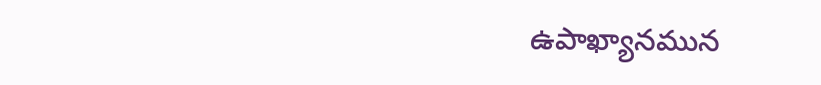ఉపాఖ్యానమున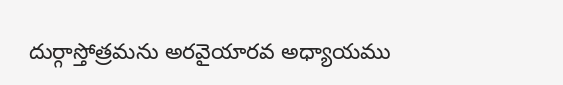దుర్గాస్తోత్రమను అరవైయారవ అధ్యాయము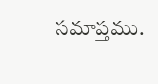సమాప్తము.